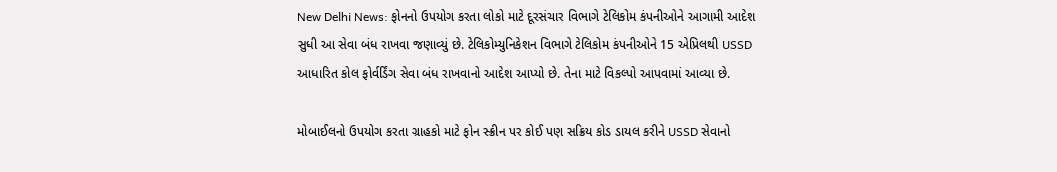New Delhi News: ફોનનો ઉપયોગ કરતા લોકો માટે દૂરસંચાર વિભાગે ટેલિકોમ કંપનીઓને આગામી આદેશ સુધી આ સેવા બંધ રાખવા જણાવ્યું છે. ટેલિકોમ્યુનિકેશન વિભાગે ટેલિકોમ કંપનીઓને 15 એપ્રિલથી USSD આધારિત કોલ ફોર્વર્ડિંગ સેવા બંધ રાખવાનો આદેશ આપ્યો છે. તેના માટે વિકલ્પો આપવામાં આવ્યા છે.

મોબાઈલનો ઉપયોગ કરતા ગ્રાહકો માટે ફોન સ્ક્રીન પર કોઈ પણ સક્રિય કોડ ડાયલ કરીને USSD સેવાનો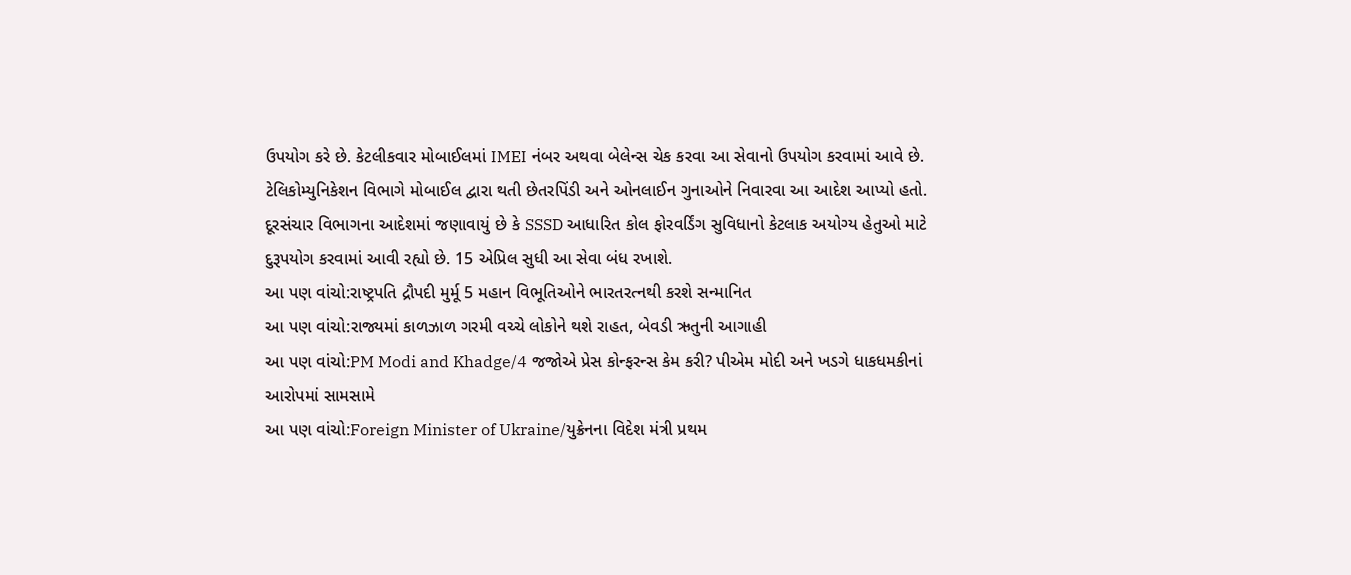ઉપયોગ કરે છે. કેટલીકવાર મોબાઈલમાં IMEI નંબર અથવા બેલેન્સ ચેક કરવા આ સેવાનો ઉપયોગ કરવામાં આવે છે.
ટેલિકોમ્યુનિકેશન વિભાગે મોબાઈલ દ્વારા થતી છેતરપિંડી અને ઓનલાઈન ગુનાઓને નિવારવા આ આદેશ આપ્યો હતો. દૂરસંચાર વિભાગના આદેશમાં જણાવાયું છે કે SSSD આધારિત કોલ ફોરવર્ડિંગ સુવિધાનો કેટલાક અયોગ્ય હેતુઓ માટે દુરૂપયોગ કરવામાં આવી રહ્યો છે. 15 એપ્રિલ સુધી આ સેવા બંધ રખાશે.
આ પણ વાંચો:રાષ્ટ્રપતિ દ્રૌપદી મુર્મૂ 5 મહાન વિભૂતિઓને ભારતરત્નથી કરશે સન્માનિત
આ પણ વાંચો:રાજ્યમાં કાળઝાળ ગરમી વચ્ચે લોકોને થશે રાહત, બેવડી ઋતુની આગાહી
આ પણ વાંચો:PM Modi and Khadge/4 જજોએ પ્રેસ કોન્ફરન્સ કેમ કરી? પીએમ મોદી અને ખડગે ધાકધમકીનાં આરોપમાં સામસામે
આ પણ વાંચો:Foreign Minister of Ukraine/યુક્રેનના વિદેશ મંત્રી પ્રથમ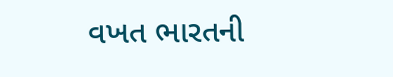વખત ભારતની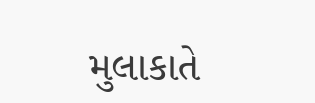મુલાકાતે